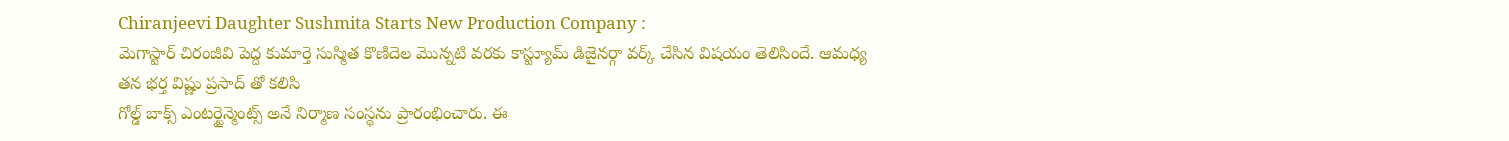Chiranjeevi Daughter Sushmita Starts New Production Company :
మెగాస్టార్ చిరంజీవి పెద్ద కుమార్తె సుస్మిత కొణిదెల మొన్నటి వరకు కాస్ట్యూమ్ డిజైనర్గా వర్క్ చేసిన విషయం తెలిసిందే. ఆమధ్య తన భర్త విష్ణు ప్రసాద్ తో కలిసి
గోల్డ్ బాక్స్ ఎంటర్టైన్మెంట్స్ అనే నిర్మాణ సంస్థను ప్రారంభించారు. ఈ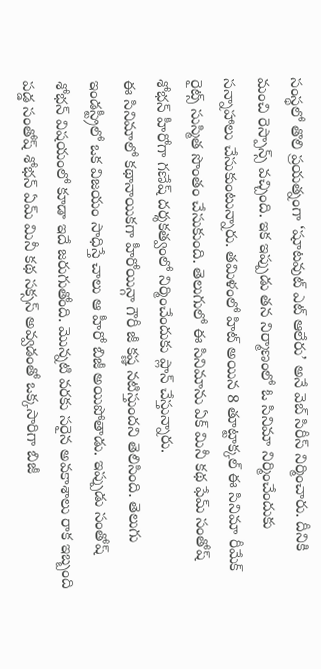సంస్థలో తొలి ప్రయత్నంగా ‘షూటవుట్ ఎట్ ఆలేరు’ అనే వెబ్ సిరీస్ నిర్మించారు. దీనికి మంచి రెస్పాన్స్ వచ్చింది. ఇక ఇప్పుడు తన నిర్మాణంలో ఓ సినిమా నిర్మించేందుకు సన్నాహాలు చేసుకుంటున్నారు. తమిళంలో హిట్ అయిన 8 తూట్టాక్కల్ ఈ సినిమా రీమేక్ రైట్స్ సుస్మిత సొంతం చేసుకుంది. తెలుగులో ఈ సినిమాను ఏక్ మినీ కథ ఫేమ్ సంతోష్ శోభన్ హీరోగా గణేష్ దర్శకత్వంలో నిర్మించేందుకు ప్లాన్ చేస్తున్నారు.
ఈ సినిమాలో కథానాయికగా హీరోయిన్గా గౌరీ జీ కష్ణ నటిస్తుందని తెలిసింది. తెలుగు ఇండస్ట్రీలో ఒక విజయం సాధిస్తే చాలు ఆ హీరో బిజీ అయిపోతాడు. ఇప్పుడు సంతోష్ శోభన్ విషయంలో కూడా ఇదే జరుగుతోంది. మొన్నటి వరకు సరైన అవకాశాలు రాక ఇబ్బంది పడ్డ సంతోష్ శోభన్ ఏమ్ మినీ కథ సక్సస్ అవ్వడంతో ఒక్కసారిగా బిజీ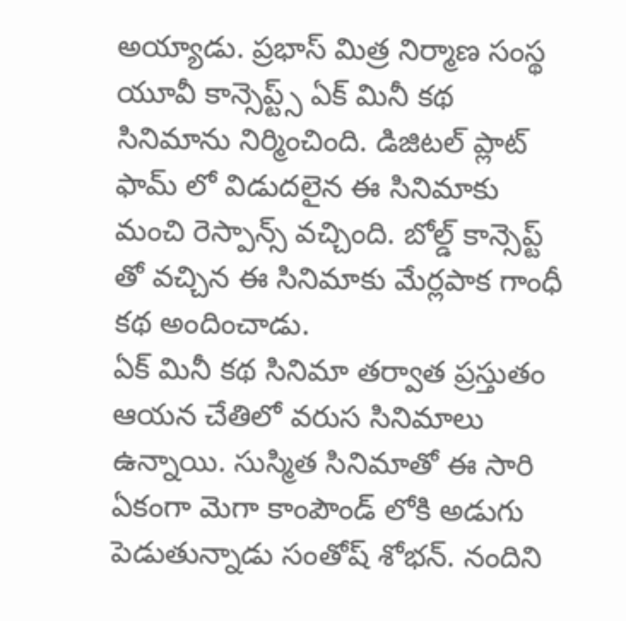అయ్యాడు. ప్రభాస్ మిత్ర నిర్మాణ సంస్థ యూవీ కాన్సెప్ట్స్ ఏక్ మినీ కథ సినిమాను నిర్మించింది. డిజిటల్ ప్లాట్ ఫామ్ లో విడుదలైన ఈ సినిమాకు మంచి రెస్పాన్స్ వచ్చింది. బోల్డ్ కాన్సెప్ట్ తో వచ్చిన ఈ సినిమాకు మేర్లపాక గాంధీ కథ అందించాడు.
ఏక్ మినీ కథ సినిమా తర్వాత ప్రస్తుతం ఆయన చేతిలో వరుస సినిమాలు ఉన్నాయి. సుస్మిత సినిమాతో ఈ సారి ఏకంగా మెగా కాంపౌండ్ లోకి అడుగు పెడుతున్నాడు సంతోష్ శోభన్. నందిని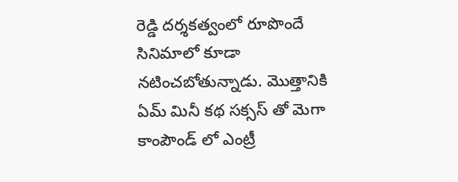రెడ్డి దర్శకత్వంలో రూపొందే సినిమాలో కూడా నటించబోతున్నాడు. మొత్తానికి ఏమ్ మినీ కథ సక్సస్ తో మెగా కాంపౌండ్ లో ఎంట్రీ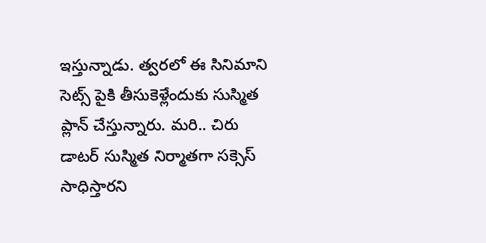ఇస్తున్నాడు. త్వరలో ఈ సినిమాని సెట్స్ పైకి తీసుకెళ్లేందుకు సుస్మిత ప్లాన్ చేస్తున్నారు. మరి.. చిరు డాటర్ సుస్మిత నిర్మాతగా సక్సెస్ సాధిస్తారని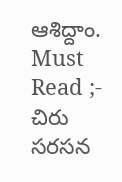ఆశిద్దాం.
Must Read ;- చిరు సరసన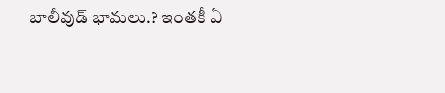బాలీవుడ్ భామలు.? ఇంతకీ ఏ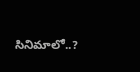సినిమాలో..?